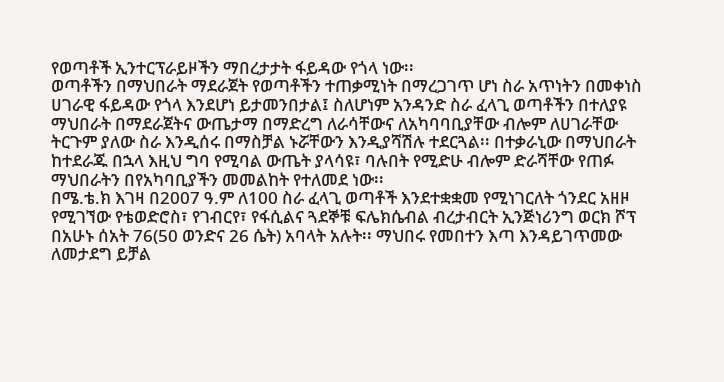የወጣቶች ኢንተርፕራይዞችን ማበረታታት ፋይዳው የጎላ ነው፡፡
ወጣቶችን በማህበራት ማደራጀት የወጣቶችን ተጠቃሚነት በማረጋገጥ ሆነ ስራ አጥነትን በመቀነስ ሀገራዊ ፋይዳው የጎላ እንደሆነ ይታመንበታል፤ ስለሆነም አንዳንድ ስራ ፈላጊ ወጣቶችን በተለያዩ ማህበራት በማደራጀትና ውጤታማ በማድረግ ለራሳቸውና ለአካባባቢያቸው ብሎም ለሀገራቸው ትርጉም ያለው ስራ እንዲሰሩ በማስቻል ኑሯቸውን እንዲያሻሽሉ ተደርጓል፡፡ በተቃራኒው በማህበራት ከተደራጁ በኋላ እዚህ ግባ የሚባል ውጤት ያላሳዩ፣ ባሉበት የሚድሁ ብሎም ድራሻቸው የጠፉ ማህበራትን በየአካባቢያችን መመልከት የተለመደ ነው፡፡
በሜ.ቴ.ክ እገዛ በ2007 ዓ.ም ለ100 ስራ ፈላጊ ወጣቶች እንደተቋቋመ የሚነገርለት ጎንደር አዘዞ የሚገኘው የቴወድሮስ፣ የገብርየ፣ የፋሲልና ጓደኞቹ ፍሌክሴብል ብረታብርት ኢንጅነሪንግ ወርክ ሾፕ በአሁኑ ሰአት 76(50 ወንድና 26 ሴት) አባላት አሉት፡፡ ማህበሩ የመበተን እጣ እንዳይገጥመው ለመታደግ ይቻል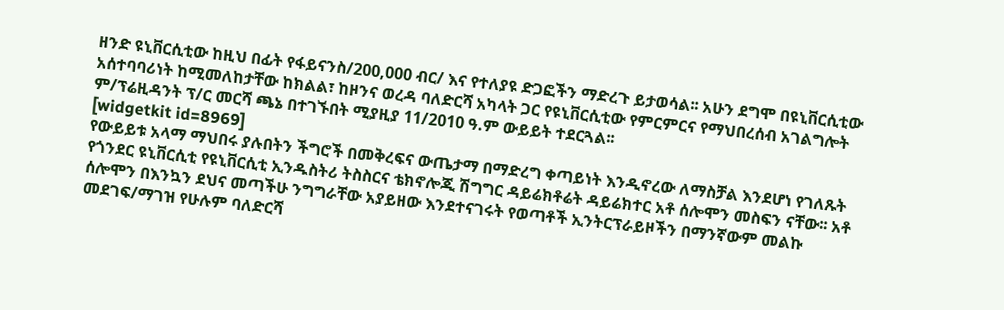ዘንድ ዩኒቨርሲቲው ከዚህ በፊት የፋይናንስ/200,000 ብር/ እና የተለያዩ ድጋፎችን ማድረጉ ይታወሳል፡፡ አሁን ደግሞ በዩኒቨርሲቲው አሰተባባሪነት ከሚመለከታቸው ከክልል፣ ከዞንና ወረዳ ባለድርሻ አካላት ጋር የዩኒቨርሲቲው የምርምርና የማህበረሰብ አገልግሎት ም/ፕሬዚዳንት ፕ/ር መርሻ ጫኔ በተገኙበት ሚያዚያ 11/2010 ዓ.ም ውይይት ተደርጓል፡፡
[widgetkit id=8969]
የውይይቱ አላማ ማህበሩ ያሉበትን ችግሮች በመቅረፍና ውጤታማ በማድረግ ቀጣይነት እንዲኖረው ለማስቻል እንደሆነ የገለጹት የጎንደር ዩኒቨርሲቲ የዩኒቨርሲቲ ኢንዱስትሪ ትስስርና ቴክኖሎጂ ሽግግር ዳይሬክቶሬት ዳይሬክተር አቶ ሰሎሞን መስፍን ናቸው፡፡ አቶ ሰሎሞን በእንኳን ደህና መጣችሁ ንግግራቸው አያይዘው እንደተናገሩት የወጣቶች ኢንትርፕራይዞችን በማንኛውም መልኩ መደገፍ/ማገዝ የሁሉም ባለድርሻ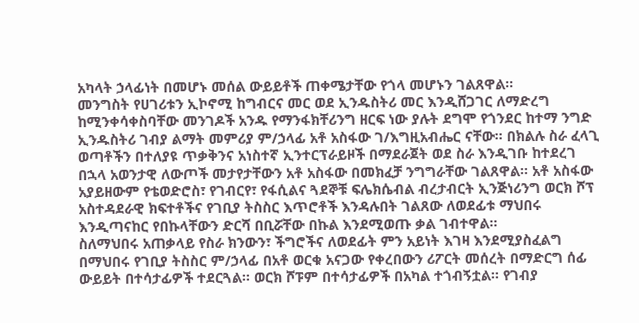አካላት ኃላፊነት በመሆኑ መሰል ውይይቶች ጠቀሜታቸው የጎላ መሆኑን ገልጸዋል፡፡
መንግስት የሀገሪቱን ኢኮኖሚ ከግብርና መር ወደ ኢንዱስትሪ መር እንዲሸጋገር ለማድረግ ከሚንቀሳቀስባቸው መንገዶች አንዱ የማንፋክቸሪንግ ዘርፍ ነው ያሉት ደግሞ የጎንደር ከተማ ንግድ ኢንዱስትሪ ገብያ ልማት መምሪያ ም/ኃላፊ አቶ አስፋው ገ/እግዚአብሔር ናቸው፡፡ በክልሉ ስራ ፈላጊ ወጣቶችን በተለያዩ ጥቃቅንና አነስተኛ ኢንተርፕራይዞች በማደራጀት ወደ ስራ እንዲገቡ ከተደረገ በኋላ አወንታዊ ለውጦች መታየታቸውን አቶ አስፋው በመክፈቻ ንግግራቸው ገልጸዋል፡፡ አቶ አስፋው አያይዘውም የቴወድሮስ፣ የገብርየ፣ የፋሲልና ጓደኞቹ ፍሌክሴብል ብረታብርት ኢንጅነሪንግ ወርክ ሾፕ አስተዳደራዊ ክፍተቶችና የገቢያ ትስስር እጥሮቶች እንዳሉበት ገልጸው ለወደፊቱ ማህበሩ እንዲጣናከር የበኩላቸውን ድርሻ በቢሯቸው በኩል እንደሚወጡ ቃል ገብተዋል፡፡
ስለማህበሩ አጠቃላይ የስራ ክንውን፣ ችግሮችና ለወደፊት ምን አይነት እገዛ እንደሚያስፈልግ በማህበሩ የገቢያ ትስስር ም/ኃላፊ በአቶ ወርቁ አናጋው የቀረበውን ሪፖርት መሰረት በማድርግ ሰፊ ውይይት በተሳታፊዎች ተደርጓል፡፡ ወርክ ሾፑም በተሳታፊዎች በአካል ተጎብኝቷል፡፡ የገብያ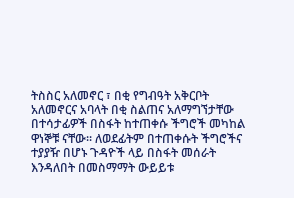ትስስር አለመኖር ፣ በቂ የግብዓት አቅርቦት አለመኖርና አባላት በቂ ስልጠና አለማግኘታቸው በተሳታፊዎች በስፋት ከተጠቀሱ ችግሮች መካከል ዋነኞቹ ናቸው፡፡ ለወደፊትም በተጠቀሱት ችግሮችና ተያያዥ በሆኑ ጉዳዮች ላይ በስፋት መሰራት እንዳለበት በመስማማት ውይይቱ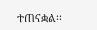ተጠናቋል፡፡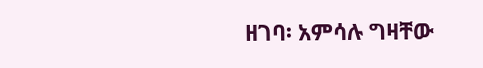ዘገባ፡ አምሳሉ ግዛቸው